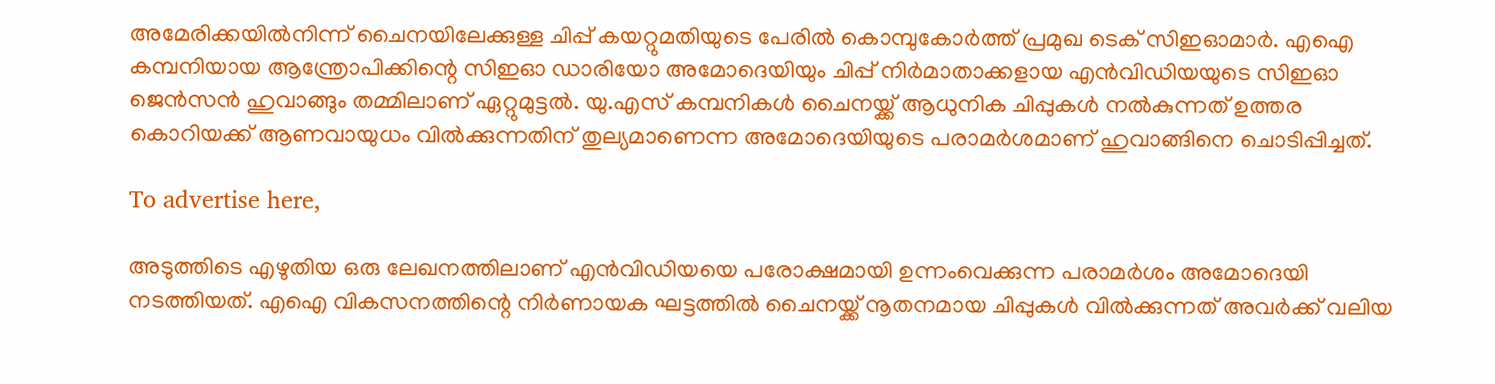അമേരിക്കയിൽനിന്ന് ചൈനയിലേക്കുള്ള ചിപ്പ് കയറ്റുമതിയുടെ പേരിൽ കൊമ്പുകോർത്ത് പ്രമുഖ ടെക് സിഇഓമാർ. എഐ കമ്പനിയായ ആന്ത്രോപിക്കിന്റെ സിഇഓ ഡാരിയോ അമോദെയിയും ചിപ്പ് നിർമാതാക്കളായ എൻവിഡിയയുടെ സിഇഓ ജെൻസൻ ഹുവാങ്ങും തമ്മിലാണ് ഏറ്റുമുട്ടൽ. യു.എസ് കമ്പനികൾ ചൈനയ്ക്ക് ആധുനിക ചിപ്പുകൾ നൽകുന്നത് ഉത്തര കൊറിയക്ക് ആണവായുധം വിൽക്കുന്നതിന് തുല്യമാണെന്ന അമോദെയിയുടെ പരാമർശമാണ് ഹുവാങ്ങിനെ ചൊടിപ്പിച്ചത്.

To advertise here,

അടുത്തിടെ എഴുതിയ ഒരു ലേഖനത്തിലാണ് എൻവിഡിയയെ പരോക്ഷമായി ഉന്നംവെക്കുന്ന പരാമർശം അമോദെയി നടത്തിയത്. എഐ വികസനത്തിന്റെ നിർണായക ഘട്ടത്തിൽ ചൈനയ്ക്ക് നൂതനമായ ചിപ്പുകൾ വിൽക്കുന്നത് അവർക്ക് വലിയ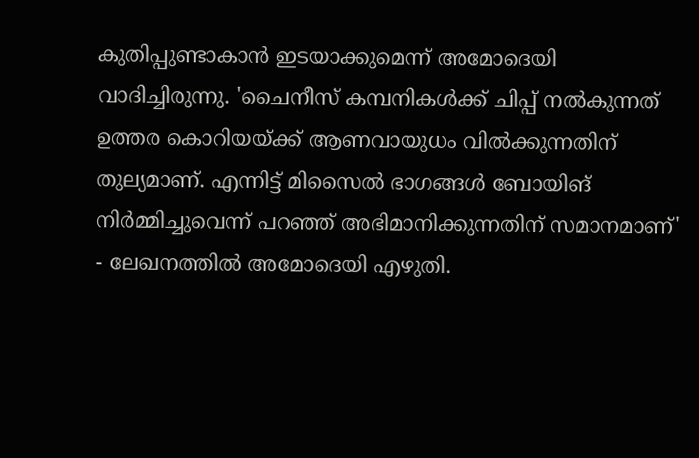കുതിപ്പുണ്ടാകാൻ ഇടയാക്കുമെന്ന് അമോദെയി വാദിച്ചിരുന്നു. 'ചൈനീസ് കമ്പനികൾക്ക് ചിപ്പ് നൽകുന്നത് ഉത്തര കൊറിയയ്ക്ക് ആണവായുധം വിൽക്കുന്നതിന് തുല്യമാണ്. എന്നിട്ട് മിസൈൽ ഭാഗങ്ങൾ ബോയിങ് നിർമ്മിച്ചുവെന്ന് പറഞ്ഞ് അഭിമാനിക്കുന്നതിന് സമാനമാണ്' - ലേഖനത്തിൽ അമോദെയി എഴുതി.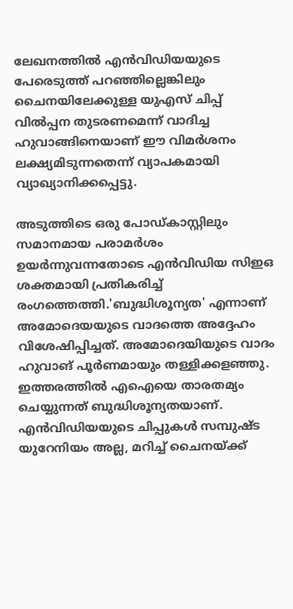ലേഖനത്തിൽ എൻവിഡിയയുടെ പേരെടുത്ത് പറഞ്ഞില്ലെങ്കിലും ചൈനയിലേക്കുള്ള യുഎസ് ചിപ്പ് വിൽപ്പന തുടരണമെന്ന് വാദിച്ച ഹുവാങ്ങിനെയാണ് ഈ വിമർശനം ലക്ഷ്യമിടുന്നതെന്ന് വ്യാപകമായി വ്യാഖ്യാനിക്കപ്പെട്ടു.

അടുത്തിടെ ഒരു പോഡ്കാസ്റ്റിലും സമാനമായ പരാമർശം ഉയർന്നുവന്നതോടെ എൻവിഡിയ സിഇഒ ശക്തമായി പ്രതികരിച്ച് രംഗത്തെത്തി.'ബുദ്ധിശൂന്യത' എന്നാണ് അമോദെയയുടെ വാദത്തെ അദ്ദേഹം വിശേഷിപ്പിച്ചത്. അമോദെയിയുടെ വാദം ഹുവാങ് പൂർണമായും തള്ളിക്കളഞ്ഞു. ഇത്തരത്തിൽ എഐയെ താരതമ്യം ചെയ്യുന്നത് ബുദ്ധിശൂന്യതയാണ്. എൻവിഡിയയുടെ ചിപ്പുകൾ സമ്പുഷ്ട യുറേനിയം അല്ല, മറിച്ച് ചൈനയ്ക്ക്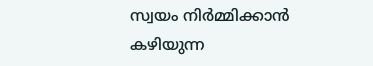സ്വയം നിർമ്മിക്കാൻ കഴിയുന്ന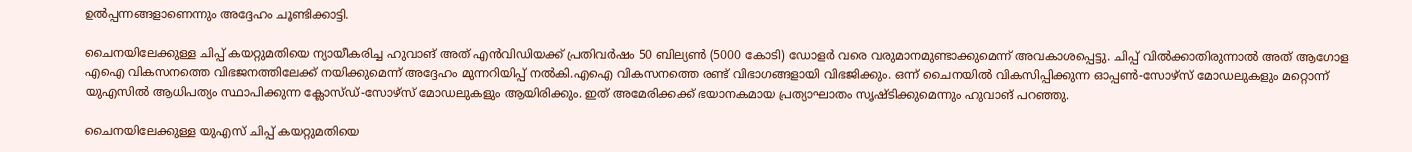ഉൽപ്പന്നങ്ങളാണെന്നും അദ്ദേഹം ചൂണ്ടിക്കാട്ടി.

ചൈനയിലേക്കുള്ള ചിപ്പ് കയറ്റുമതിയെ ന്യായീകരിച്ച ഹുവാങ് അത് എൻവിഡിയക്ക് പ്രതിവർഷം 50 ബില്യൺ (5000 കോടി) ഡോളർ വരെ വരുമാനമുണ്ടാക്കുമെന്ന് അവകാശപ്പെട്ടു. ചിപ്പ് വിൽക്കാതിരുന്നാൽ അത് ആഗോള എഐ വികസനത്തെ വിഭജനത്തിലേക്ക് നയിക്കുമെന്ന് അദ്ദേഹം മുന്നറിയിപ്പ് നൽകി.എഐ വികസനത്തെ രണ്ട് വിഭാഗങ്ങളായി വിഭജിക്കും. ഒന്ന് ചൈനയിൽ വികസിപ്പിക്കുന്ന ഓപ്പൺ-സോഴ്‌സ് മോഡലുകളും മറ്റൊന്ന് യുഎസിൽ ആധിപത്യം സ്ഥാപിക്കുന്ന ക്ലോസ്ഡ്-സോഴ്‌സ് മോഡലുകളും ആയിരിക്കും. ഇത് അമേരിക്കക്ക് ഭയാനകമായ പ്രത്യാഘാതം സൃഷ്ടിക്കുമെന്നും ഹുവാങ് പറഞ്ഞു.

ചൈനയിലേക്കുള്ള യുഎസ് ചിപ്പ് കയറ്റുമതിയെ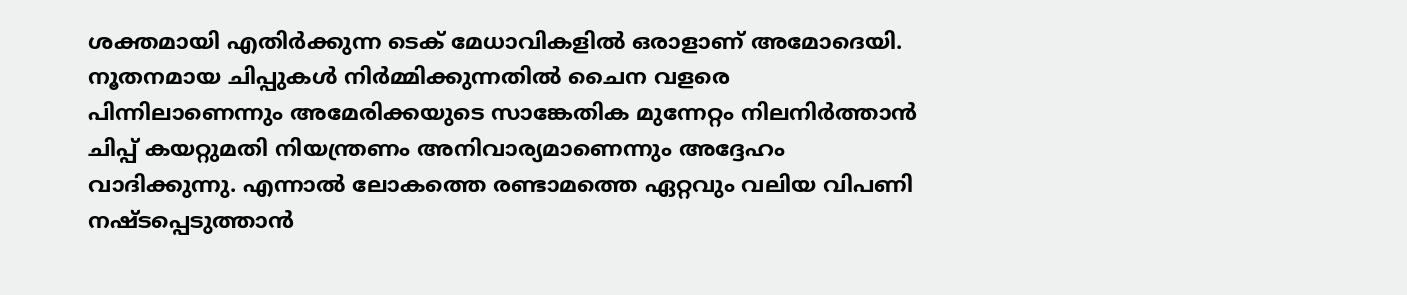ശക്തമായി എതിർക്കുന്ന ടെക് മേധാവികളിൽ ഒരാളാണ് അമോദെയി. നൂതനമായ ചിപ്പുകൾ നിർമ്മിക്കുന്നതിൽ ചൈന വളരെ പിന്നിലാണെന്നും അമേരിക്കയുടെ സാങ്കേതിക മുന്നേറ്റം നിലനിർത്താൻ ചിപ്പ് കയറ്റുമതി നിയന്ത്രണം അനിവാര്യമാണെന്നും അദ്ദേഹം വാദിക്കുന്നു. എന്നാൽ ലോകത്തെ രണ്ടാമത്തെ ഏറ്റവും വലിയ വിപണി നഷ്ടപ്പെടുത്താൻ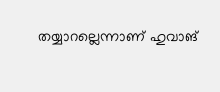തയ്യാറല്ലെന്നാണ് ഹുവാങ്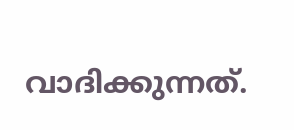വാദിക്കുന്നത്.